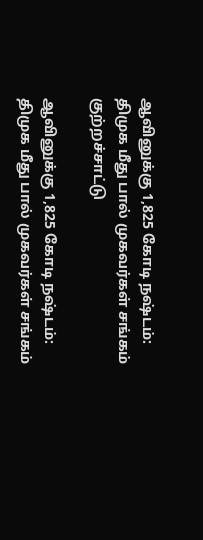ஆவினுக்கு 1,825 கோடி நஷ்டம்: திமுக மீது பால் முகவர்கள் சங்கம் குற்றச்சாட்டு

ஆவினுக்கு 1,825 கோடி நஷ்டம்: திமுக மீது பால் முகவர்கள் சங்கம்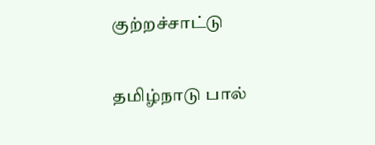குற்றச்சாட்டு

தமிழ்நாடு பால்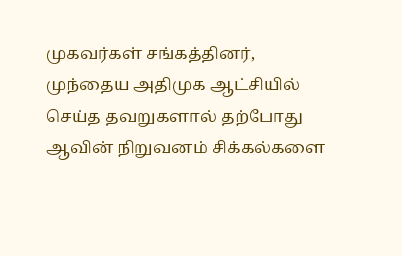முகவர்கள் சங்கத்தினர், முந்தைய அதிமுக ஆட்சியில் செய்த தவறுகளால் தற்போது ஆவின் நிறுவனம் சிக்கல்களை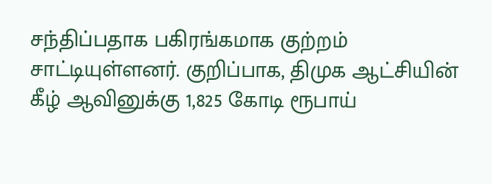சந்திப்பதாக பகிரங்கமாக குற்றம் சாட்டியுள்ளனர். குறிப்பாக, திமுக ஆட்சியின் கீழ் ஆவினுக்கு 1,825 கோடி ரூபாய்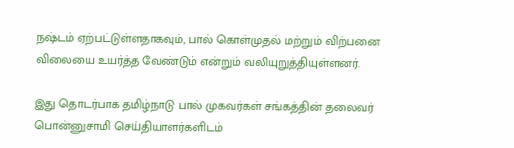நஷ்டம் ஏற்பட்டுள்ளதாகவும், பால் கொள்முதல் மற்றும் விற்பனை விலையை உயர்த்த வேண்டும் என்றும் வலியுறுத்தியுள்ளனர்.

இது தொடர்பாக தமிழ்நாடு பால் முகவர்கள் சங்கத்தின் தலைவர் பொன்னுசாமி செய்தியாளர்களிடம்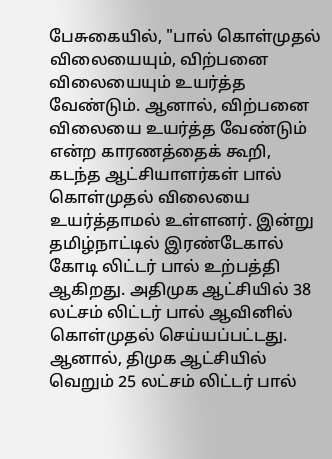பேசுகையில், "பால் கொள்முதல் விலையையும், விற்பனை விலையையும் உயர்த்த வேண்டும். ஆனால், விற்பனை விலையை உயர்த்த வேண்டும் என்ற காரணத்தைக் கூறி, கடந்த ஆட்சியாளர்கள் பால் கொள்முதல் விலையை உயர்த்தாமல் உள்ளனர். இன்று தமிழ்நாட்டில் இரண்டேகால் கோடி லிட்டர் பால் உற்பத்தி ஆகிறது. அதிமுக ஆட்சியில் 38 லட்சம் லிட்டர் பால் ஆவினில் கொள்முதல் செய்யப்பட்டது. ஆனால், திமுக ஆட்சியில் வெறும் 25 லட்சம் லிட்டர் பால்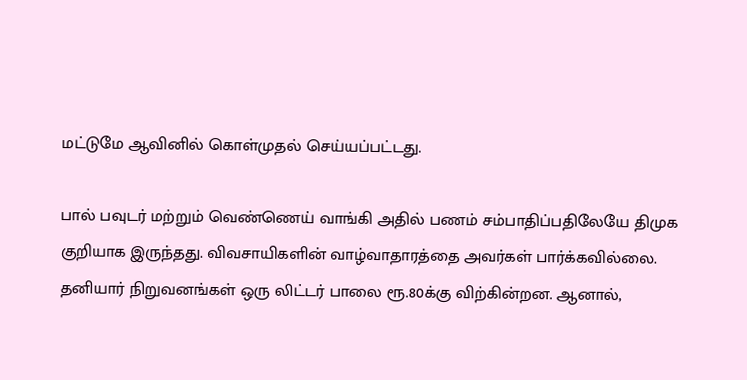மட்டுமே ஆவினில் கொள்முதல் செய்யப்பட்டது.

பால் பவுடர் மற்றும் வெண்ணெய் வாங்கி அதில் பணம் சம்பாதிப்பதிலேயே திமுக குறியாக இருந்தது. விவசாயிகளின் வாழ்வாதாரத்தை அவர்கள் பார்க்கவில்லை. தனியார் நிறுவனங்கள் ஒரு லிட்டர் பாலை ரூ.80க்கு விற்கின்றன. ஆனால்,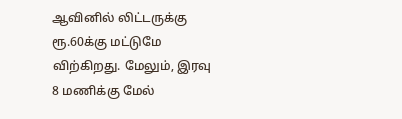ஆவினில் லிட்டருக்கு ரூ.60க்கு மட்டுமே விற்கிறது. மேலும், இரவு 8 மணிக்கு மேல்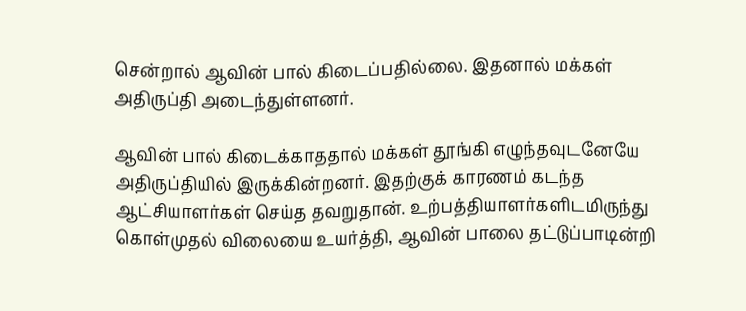சென்றால் ஆவின் பால் கிடைப்பதில்லை. இதனால் மக்கள் அதிருப்தி அடைந்துள்ளனர்.

ஆவின் பால் கிடைக்காததால் மக்கள் தூங்கி எழுந்தவுடனேயே அதிருப்தியில் இருக்கின்றனர். இதற்குக் காரணம் கடந்த ஆட்சியாளர்கள் செய்த தவறுதான். உற்பத்தியாளர்களிடமிருந்து கொள்முதல் விலையை உயர்த்தி, ஆவின் பாலை தட்டுப்பாடின்றி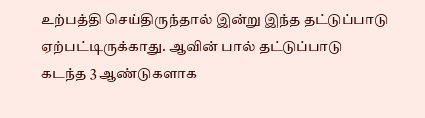உற்பத்தி செய்திருந்தால் இன்று இந்த தட்டுப்பாடு ஏற்பட்டிருக்காது. ஆவின் பால் தட்டுப்பாடு கடந்த 3 ஆண்டுகளாக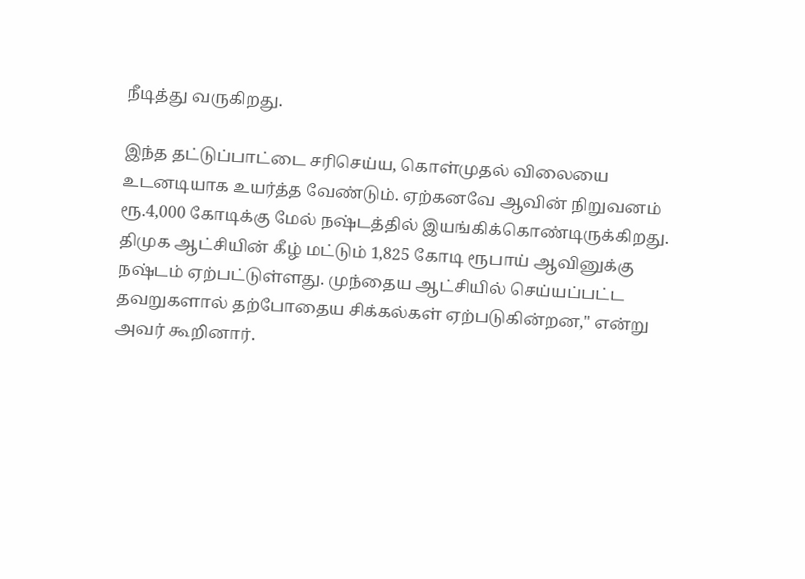நீடித்து வருகிறது.

இந்த தட்டுப்பாட்டை சரிசெய்ய, கொள்முதல் விலையை உடனடியாக உயர்த்த வேண்டும். ஏற்கனவே ஆவின் நிறுவனம் ரூ.4,000 கோடிக்கு மேல் நஷ்டத்தில் இயங்கிக்கொண்டிருக்கிறது. திமுக ஆட்சியின் கீழ் மட்டும் 1,825 கோடி ரூபாய் ஆவினுக்கு நஷ்டம் ஏற்பட்டுள்ளது. முந்தைய ஆட்சியில் செய்யப்பட்ட தவறுகளால் தற்போதைய சிக்கல்கள் ஏற்படுகின்றன," என்று அவர் கூறினார்.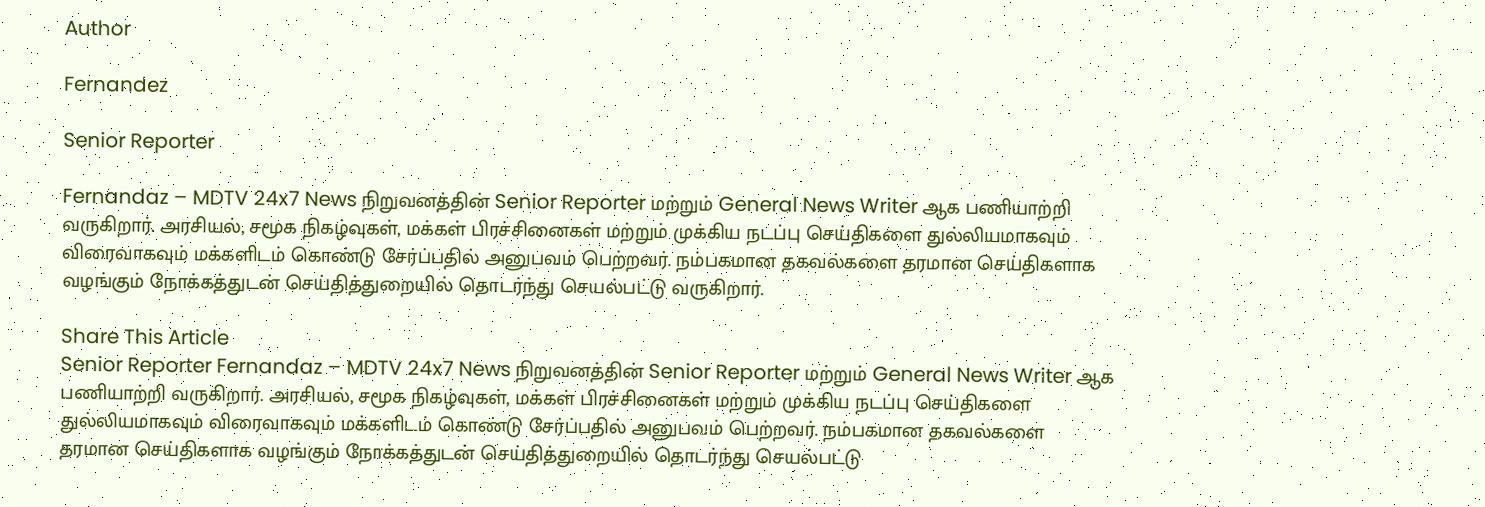Author

Fernandez

Senior Reporter

Fernandaz – MDTV 24x7 News நிறுவனத்தின் Senior Reporter மற்றும் General News Writer ஆக பணியாற்றி வருகிறார். அரசியல், சமூக நிகழ்வுகள், மக்கள் பிரச்சினைகள் மற்றும் முக்கிய நடப்பு செய்திகளை துல்லியமாகவும் விரைவாகவும் மக்களிடம் கொண்டு சேர்ப்பதில் அனுபவம் பெற்றவர். நம்பகமான தகவல்களை தரமான செய்திகளாக வழங்கும் நோக்கத்துடன் செய்தித்துறையில் தொடர்ந்து செயல்பட்டு வருகிறார்.

Share This Article
Senior Reporter Fernandaz – MDTV 24x7 News நிறுவனத்தின் Senior Reporter மற்றும் General News Writer ஆக பணியாற்றி வருகிறார். அரசியல், சமூக நிகழ்வுகள், மக்கள் பிரச்சினைகள் மற்றும் முக்கிய நடப்பு செய்திகளை துல்லியமாகவும் விரைவாகவும் மக்களிடம் கொண்டு சேர்ப்பதில் அனுபவம் பெற்றவர். நம்பகமான தகவல்களை தரமான செய்திகளாக வழங்கும் நோக்கத்துடன் செய்தித்துறையில் தொடர்ந்து செயல்பட்டு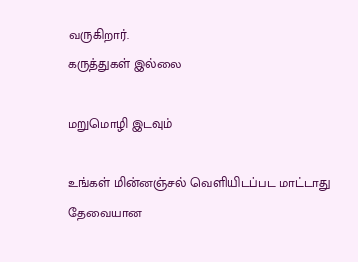வருகிறார்.
கருத்துகள் இல்லை

மறுமொழி இடவும்

உங்கள் மின்னஞ்சல் வெளியிடப்பட மாட்டாது தேவையான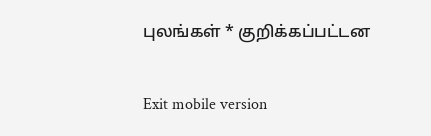புலங்கள் * குறிக்கப்பட்டன

Exit mobile version